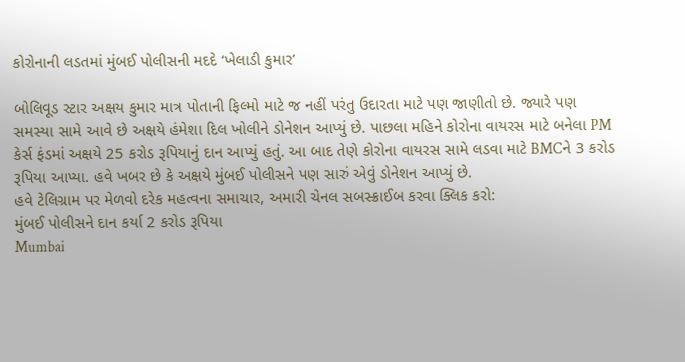કોરોનાની લડતમાં મુંબઈ પોલીસની મદદે ‘ખેલાડી કુમાર’

બોલિવૂડ સ્ટાર અક્ષય કુમાર માત્ર પોતાની ફિલ્મો માટે જ નહીં પરંતુ ઉદારતા માટે પણ જાણીતો છે. જ્યારે પણ સમસ્યા સામે આવે છે અક્ષયે હંમેશા દિલ ખોલીને ડોનેશન આપ્યું છે. પાછલા મહિને કોરોના વાયરસ માટે બનેલા PM કેર્સ ફંડમાં અક્ષયે 25 કરોડ રૂપિયાનું દાન આપ્યું હતું. આ બાદ તેણે કોરોના વાયરસ સામે લડવા માટે BMCને 3 કરોડ રૂપિયા આપ્યા. હવે ખબર છે કે અક્ષયે મુંબઈ પોલીસને પણ સારું એવું ડોનેશન આપ્યું છે.
હવે ટેલિગ્રામ પર મેળવો દરેક મહત્વના સમાચાર, અમારી ચેનલ સબસ્ક્રાઈબ કરવા ક્લિક કરો:
મુંબઈ પોલીસને દાન કર્યા 2 કરોડ રૂપિયા
Mumbai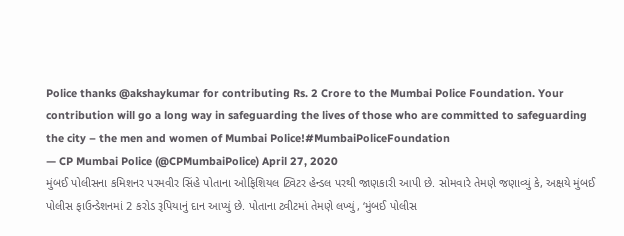Police thanks @akshaykumar for contributing Rs. 2 Crore to the Mumbai Police Foundation. Your contribution will go a long way in safeguarding the lives of those who are committed to safeguarding the city – the men and women of Mumbai Police!#MumbaiPoliceFoundation
— CP Mumbai Police (@CPMumbaiPolice) April 27, 2020
મુંબઈ પોલીસના કમિશનર પરમવીર સિંહે પોતાના ઓફિશિયલ ટ્વિટર હેન્ડલ પરથી જાણકારી આપી છે. સોમવારે તેમણે જણાવ્યું કે, અક્ષયે મુંબઈ પોલીસ ફાઉન્ડેશનમાં 2 કરોડ રૂપિયાનું દાન આપ્યું છે. પોતાના ટ્વીટમાં તેમણે લખ્યું, ‘મુંબઈ પોલીસ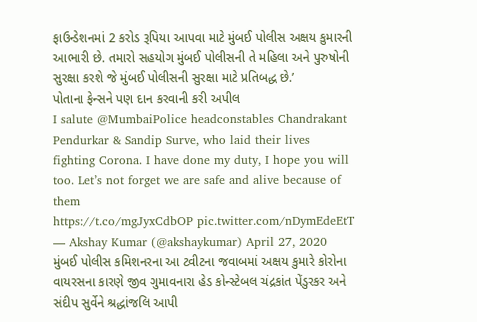ફાઉન્ડેશનમાં 2 કરોડ રૂપિયા આપવા માટે મુંબઈ પોલીસ અક્ષય કુમારની આભારી છે. તમારો સહયોગ મુંબઈ પોલીસની તે મહિલા અને પુરુષોની સુરક્ષા કરશે જે મુંબઈ પોલીસની સુરક્ષા માટે પ્રતિબદ્ધ છે.’
પોતાના ફેન્સને પણ દાન કરવાની કરી અપીલ
I salute @MumbaiPolice headconstables Chandrakant Pendurkar & Sandip Surve, who laid their lives fighting Corona. I have done my duty, I hope you will too. Let’s not forget we are safe and alive because of them
https://t.co/mgJyxCdbOP pic.twitter.com/nDymEdeEtT
— Akshay Kumar (@akshaykumar) April 27, 2020
મુંબઈ પોલીસ કમિશનરના આ ટ્વીટના જવાબમાં અક્ષય કુમારે કોરોના વાયરસના કારણે જીવ ગુમાવનારા હેડ કોન્સ્ટેબલ ચંદ્રકાંત પેંડુરકર અને સંદીપ સુર્વેને શ્રદ્ધાંજલિ આપી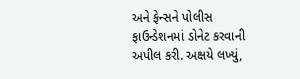અને ફેન્સને પોલીસ ફાઉન્ડેશનમાં ડોનેટ કરવાની અપીલ કરી. અક્ષયે લખ્યું,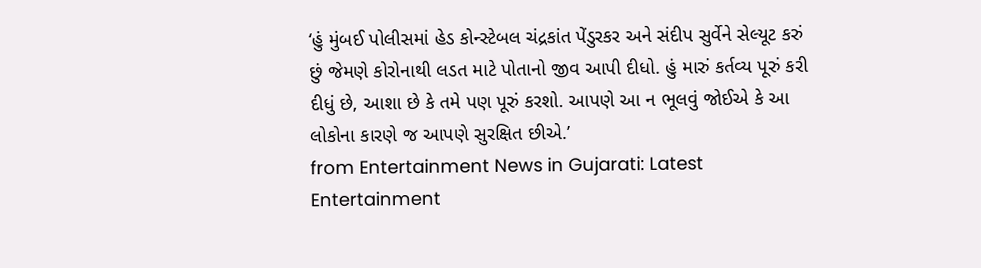‘હું મુંબઈ પોલીસમાં હેડ કોન્સ્ટેબલ ચંદ્રકાંત પેંડુરકર અને સંદીપ સુર્વેને સેલ્યૂટ કરું છું જેમણે કોરોનાથી લડત માટે પોતાનો જીવ આપી દીધો. હું મારું કર્તવ્ય પૂરું કરી દીધું છે, આશા છે કે તમે પણ પૂરું કરશો. આપણે આ ન ભૂલવું જોઈએ કે આ લોકોના કારણે જ આપણે સુરક્ષિત છીએ.’
from Entertainment News in Gujarati: Latest Entertainment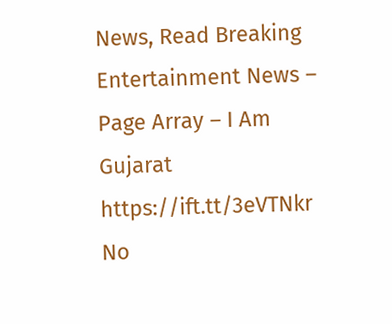News, Read Breaking Entertainment News – Page Array – I Am Gujarat https://ift.tt/3eVTNkr
No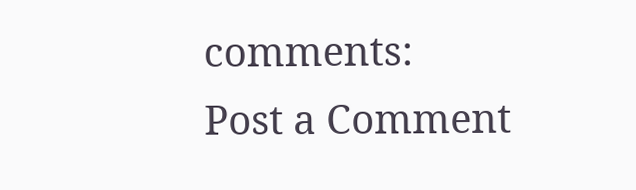comments:
Post a Comment